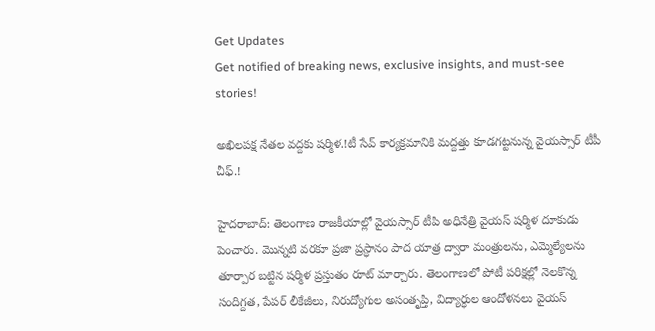Get Updates
Get notified of breaking news, exclusive insights, and must-see stories!

అఖిలపక్ష నేతల వద్దకు షర్మిళ.!టీ సేవ్ కార్యక్రమానికి మద్దత్తు కూడగట్టనున్న వైయస్సార్ టీపీ చీఫ్.!

హైదరాబాద్: తెలంగాణ రాజకీయాల్లో వైయస్సార్ టీపి అధినేత్రి వైయస్ షర్మిళ దూకుడు పెంచారు. మొన్నటి వరకూ ప్రజా ప్రస్ధానం పాద యాత్ర ద్వారా మంత్రులను, ఎమ్మెల్యేలను తూర్పార బట్టిన షర్మిళ ప్రస్తుతం రూట్ మార్చారు. తెలంగాణలో పోటీ పరిక్షల్లో నెలకొన్న సందిగ్దత, పేపర్ లీకేజీలు, నిరుద్యోగుల అసంతృప్తి, విద్యార్ధుల ఆందోళనలు వైయస్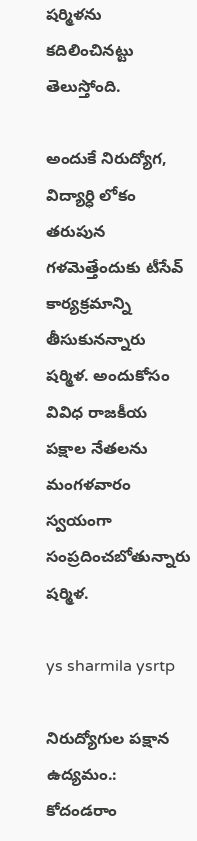షర్మిళను కదిలించినట్టు తెలుస్తోంది.

అందుకే నిరుద్యోగ, విద్యార్ధి లోకం తరుపున గళమెత్తేందుకు టీసేవ్ కార్యక్రమాన్ని తీసుకునన్నారు షర్మిళ. అందుకోసం వివిధ రాజకీయ పక్షాల నేతలను మంగళవారం స్వయంగా సంప్రదించబోతున్నారు షర్మిళ.

ys sharmila ysrtp

నిరుద్యోగుల పక్షాన ఉద్యమం.: కోదండరాం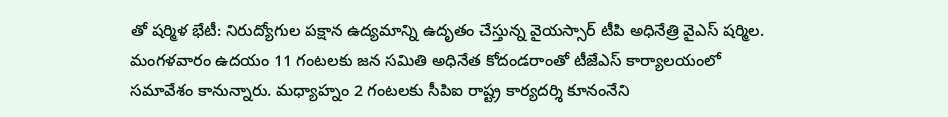తో షర్మిళ భేటీ: నిరుద్యోగుల పక్షాన ఉద్యమాన్ని ఉదృతం చేస్తున్న వైయస్సార్ టీపి అధినేత్రి వైఎస్ షర్మిల. మంగళవారం ఉదయం 11 గంటలకు జన సమితి అధినేత కోదండరాంతో టీజేఎస్ కార్యాలయంలో సమావేశం కానున్నారు. మధ్యాహ్నం 2 గంటలకు సీపిఐ రాష్ట్ర కార్యదర్శి కూనంనేని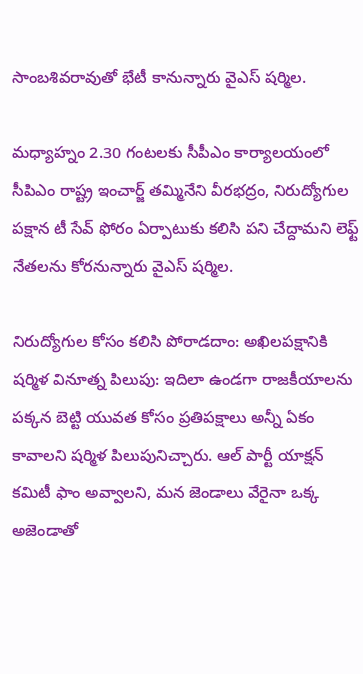సాంబశివరావుతో భేటీ కానున్నారు వైఎస్ షర్మిల.

మధ్యాహ్నం 2.30 గంటలకు సీపీఎం కార్యాలయంలో సీపిఎం రాష్ట్ర ఇంచార్జ్ తమ్మినేని వీరభద్రం, నిరుద్యోగుల పక్షాన టీ సేవ్ ఫోరం ఏర్పాటుకు కలిసి పని చేద్దామని లెఫ్ట్ నేతలను కోరనున్నారు వైఎస్ షర్మిల.

నిరుద్యోగుల కోసం కలిసి పోరాడదాం: అఖిలపక్షానికి షర్మిళ వినూత్న పిలుపు: ఇదిలా ఉండగా రాజకీయాలను పక్కన బెట్టి యువత కోసం ప్రతిపక్షాలు అన్నీ ఏకం కావాలని షర్మిళ పిలుపునిచ్చారు. ఆల్ పార్టీ యాక్షన్ కమిటీ ఫాం అవ్వాలని, మన జెండాలు వేరైనా ఒక్క అజెండాతో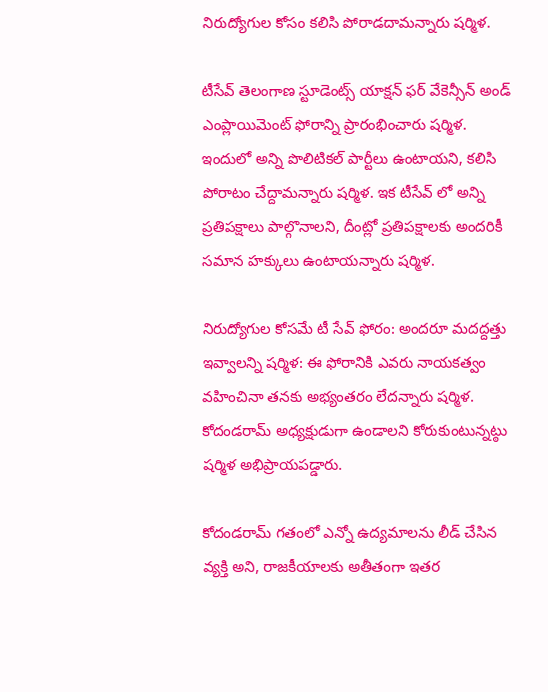నిరుద్యోగుల కోసం కలిసి పోరాడదామన్నారు షర్మిళ.

టీసేవ్ తెలంగాణ స్టూడెంట్స్ యాక్షన్ ఫర్ వేకెన్సీన్ అండ్ ఎంప్లాయిమెంట్ ఫోరాన్ని ప్రారంభించారు షర్మిళ. ఇందులో అన్ని పొలిటికల్ పార్టీలు ఉంటాయని, కలిసి పోరాటం చేద్దామన్నారు షర్మిళ. ఇక టీసేవ్ లో అన్ని ప్రతిపక్షాలు పాల్గొనాలని, దీంట్లో ప్రతిపక్షాలకు అందరికీ సమాన హక్కులు ఉంటాయన్నారు షర్మిళ.

నిరుద్యోగుల కోసమే టీ సేవ్ ఫోరం: అందరూ మదద్దత్తు ఇవ్వాలన్ని షర్మిళ: ఈ ఫోరానికి ఎవరు నాయకత్వం వహించినా తనకు అభ్యంతరం లేదన్నారు షర్మిళ. కోదండరామ్ అధ్యక్షుడుగా ఉండాలని కోరుకుంటున్నట్ఠు షర్మిళ అభిప్రాయపడ్డారు.

కోదండరామ్ గతంలో ఎన్నో ఉద్యమాలను లీడ్ చేసిన వ్యక్తి అని, రాజకీయాలకు అతీతంగా ఇతర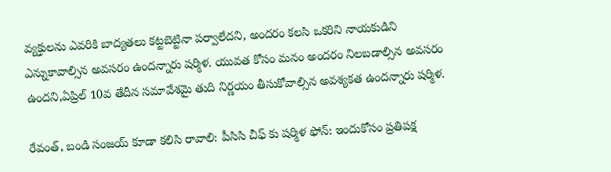వ్యక్తులను ఎవరికి బాద్యతలు కట్టబెట్టినా పర్వాలేదని, అందరం కలసి ఒకరిని నాయకుడిని ఎన్నుకావాల్సిన అవసరం ఉందన్నారు షర్మిళ. యువత కోసం మనం అందరం నిలబడాల్సిన అవసరం ఉందని,ఏప్రిల్ 10వ తేదీన సమావేశమై తుది నిర్ణయం తీసుకోవాల్సిన అవశ్యకత ఉందన్నారు షర్మిళ.

రేవంత్, బండి సంజయ్ కూడా కలిసి రావాలి: పీసిసి చీఫ్ కు షర్మిళ ఫోన్: ఇందుకోసం ప్రతిపక్ష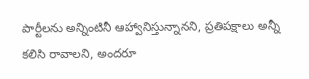పార్టీలను అన్నింటినీ ఆహ్వానిస్తున్నానని, ప్రతిపక్షాలు అన్నీ కలిసి రావాలని, అందరూ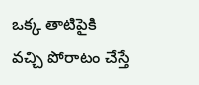ఒక్క తాటిపైకి వచ్చి పోరాటం చేస్తే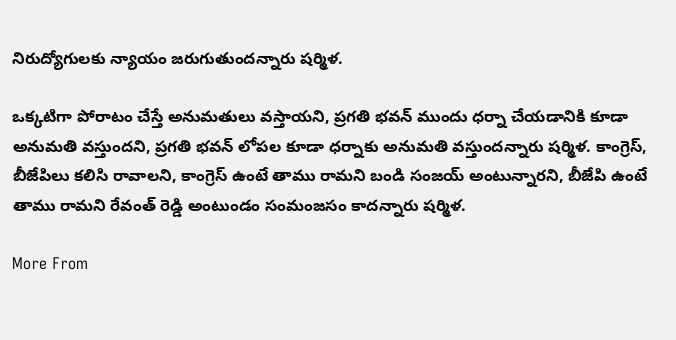నిరుద్యోగులకు న్యాయం జరుగుతుందన్నారు షర్మిళ.

ఒక్కటిగా పోరాటం చేస్తే అనుమతులు వస్తాయని, ప్రగతి భవన్ ముందు ధర్నా చేయడానికి కూడా అనుమతి వస్తుందని, ప్రగతి భవన్ లోపల కూడా ధర్నాకు అనుమతి వస్తుందన్నారు షర్మిళ. కాంగ్రెస్, బీజేపిలు కలిసి రావాలని, కాంగ్రెస్ ఉంటే తాము రామని బండి సంజయ్ అంటున్నారని, బీజేపి ఉంటే తాము రామని రేవంత్ రెడ్డి అంటుండం సంమంజసం కాదన్నారు షర్మిళ.

More From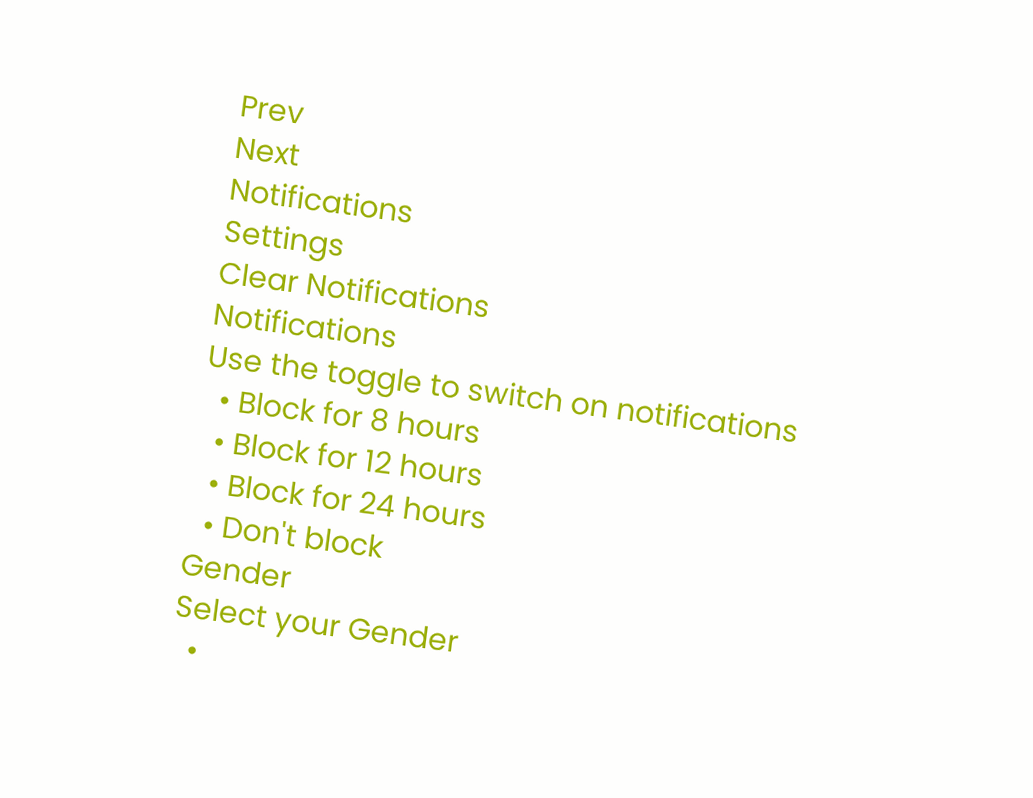Prev
Next
Notifications
Settings
Clear Notifications
Notifications
Use the toggle to switch on notifications
  • Block for 8 hours
  • Block for 12 hours
  • Block for 24 hours
  • Don't block
Gender
Select your Gender
  •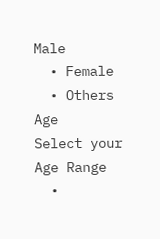Male
  • Female
  • Others
Age
Select your Age Range
  •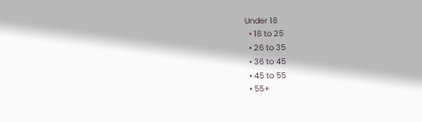Under 18
  • 18 to 25
  • 26 to 35
  • 36 to 45
  • 45 to 55
  • 55+